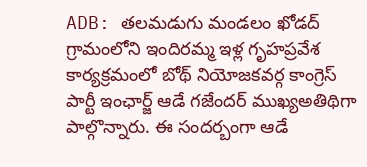ADB: తలమడుగు మండలం ఖోడద్ గ్రామంలోని ఇందిరమ్మ ఇళ్ల గృహప్రవేశ కార్యక్రమంలో బోథ్ నియోజకవర్గ కాంగ్రెస్ పార్టీ ఇంఛార్జ్ ఆడే గజేందర్ ముఖ్యఅతిథిగా పాల్గొన్నారు. ఈ సందర్బంగా ఆడే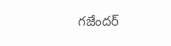గజేందర్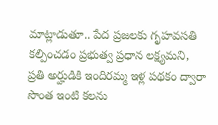మాట్లాడుతూ.. పేద ప్రజలకు గృహవసతి కల్పించడం ప్రభుత్వ ప్రధాన లక్ష్యమని, ప్రతి అర్హుడికి ఇందిరమ్మ ఇళ్ల పథకం ద్వారా సొంత ఇంటి కలను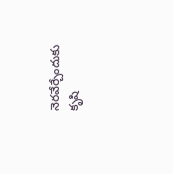నెరవేర్చేందుకు కృషి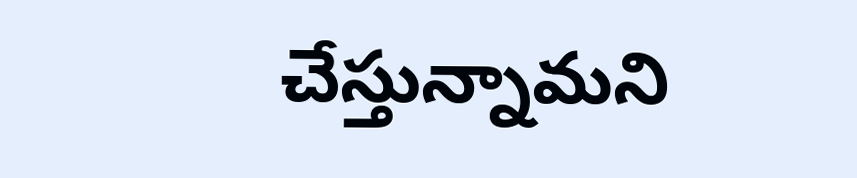చేస్తున్నామని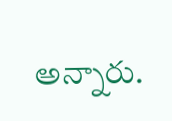అన్నారు.